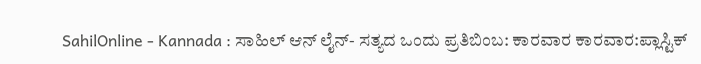SahilOnline - Kannada : ಸಾಹಿಲ್ ಆನ್ ‍ಲೈನ್- ಸತ್ಯದ ಒಂದು ಪ್ರತಿಬಿಂಬ: ಕಾರವಾರ ಕಾರವಾರ:ಪ್ಲಾಸ್ಟಿಕ್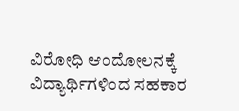ವಿರೋಧಿ ಆಂದೋಲನಕ್ಕೆ ವಿದ್ಯಾರ್ಥಿಗಳಿಂದ ಸಹಕಾರ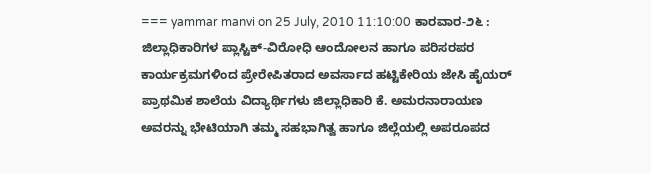=== yammar manvi on 25 July, 2010 11:10:00 ಕಾರವಾರ-೨೬ : ಜಿಲ್ಲಾಧಿಕಾರಿಗಳ ಪ್ಲಾಸ್ಟಿಕ್-ವಿರೋಧಿ ಆಂದೋಲನ ಹಾಗೂ ಪರಿಸರಪರ ಕಾರ್ಯಕ್ರಮಗಳಿಂದ ಪ್ರೇರೇಪಿತರಾದ ಅವರ್ಸಾದ ಹಟ್ಟಿಕೇರಿಯ ಜೇಸಿ ಹೈಯರ್ ಪ್ರಾಥಮಿಕ ಶಾಲೆಯ ವಿದ್ಯಾರ್ಥಿಗಳು ಜಿಲ್ಲಾಧಿಕಾರಿ ಕೆ. ಅಮರನಾರಾಯಣ ಅವರನ್ನು ಭೇಟಿಯಾಗಿ ತಮ್ಮ ಸಹಭಾಗಿತ್ವ ಹಾಗೂ ಜಿಲ್ಲೆಯಲ್ಲಿ ಅಪರೂಪದ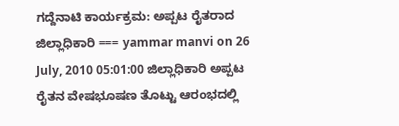ಗದ್ದೆನಾಟಿ ಕಾರ್ಯಕ್ರಮ: ಅಪ್ಪಟ ರೈತರಾದ ಜಿಲ್ಲಾಧಿಕಾರಿ === yammar manvi on 26 July, 2010 05:01:00 ಜಿಲ್ಲಾಧಿಕಾರಿ ಅಪ್ಪಟ ರೈತನ ವೇಷಭೂಷಣ ತೊಟ್ಟು ಆರಂಭದಲ್ಲಿ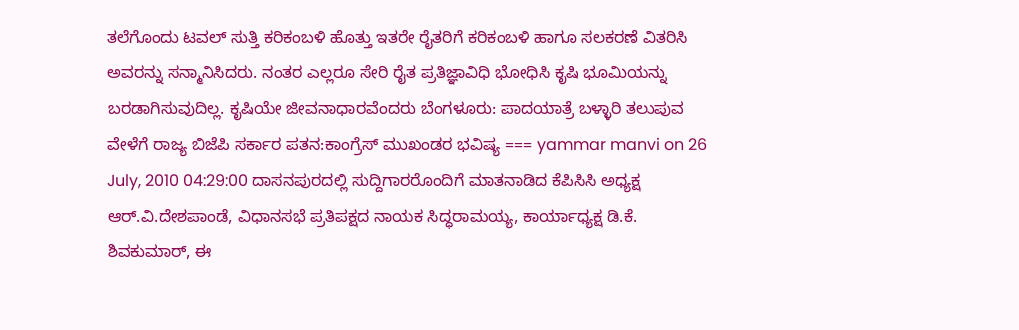ತಲೆಗೊಂದು ಟವಲ್ ಸುತ್ತಿ ಕರಿಕಂಬಳಿ ಹೊತ್ತು ಇತರೇ ರೈತರಿಗೆ ಕರಿಕಂಬಳಿ ಹಾಗೂ ಸಲಕರಣೆ ವಿತರಿಸಿ ಅವರನ್ನು ಸನ್ಮಾನಿಸಿದರು. ನಂತರ ಎಲ್ಲರೂ ಸೇರಿ ರೈತ ಪ್ರತಿಜ್ಞಾವಿಧಿ ಭೋಧಿಸಿ ಕೃಷಿ ಭೂಮಿಯನ್ನು ಬರಡಾಗಿಸುವುದಿಲ್ಲ. ಕೃಷಿಯೇ ಜೀವನಾಧಾರವೆಂದರು ಬೆಂಗಳೂರು: ಪಾದಯಾತ್ರೆ ಬಳ್ಳಾರಿ ತಲುಪುವ ವೇಳೆಗೆ ರಾಜ್ಯ ಬಿಜೆಪಿ ಸರ್ಕಾರ ಪತನ:ಕಾಂಗ್ರೆಸ್ ಮುಖಂಡರ ಭವಿಷ್ಯ === yammar manvi on 26 July, 2010 04:29:00 ದಾಸನಪುರದಲ್ಲಿ ಸುದ್ದಿಗಾರರೊಂದಿಗೆ ಮಾತನಾಡಿದ ಕೆಪಿಸಿಸಿ ಅಧ್ಯಕ್ಷ ಆರ್.ವಿ.ದೇಶಪಾಂಡೆ, ವಿಧಾನಸಭೆ ಪ್ರತಿಪಕ್ಷದ ನಾಯಕ ಸಿದ್ಧರಾಮಯ್ಯ, ಕಾರ್ಯಾಧ್ಯಕ್ಷ ಡಿ.ಕೆ. ಶಿವಕುಮಾರ್, ಈ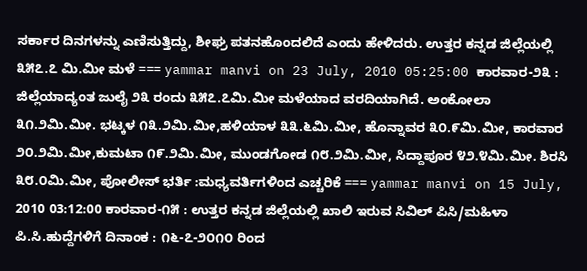ಸರ್ಕಾರ ದಿನಗಳನ್ನು ಎಣಿಸುತ್ತಿದ್ದು, ಶೀಘ್ರ ಪತನಹೊಂದಲಿದೆ ಎಂದು ಹೇಳಿದರು. ಉತ್ತರ ಕನ್ನಡ ಜಿಲ್ಲೆಯಲ್ಲಿ ೩೫೭.೭ ಮಿ.ಮೀ ಮಳೆ === yammar manvi on 23 July, 2010 05:25:00 ಕಾರವಾರ-೨೩ : ಜಿಲ್ಲೆಯಾದ್ಯಂತ ಜುಲೈ ೨೩ ರಂದು ೩೫೭.೭ಮಿ.ಮೀ ಮಳೆಯಾದ ವರದಿಯಾಗಿದೆ. ಅಂಕೋಲಾ ೩೧.೨ಮಿ.ಮೀ. ಭಟ್ಕಳ ೧೩.೨ಮಿ.ಮೀ,ಹಳಿಯಾಳ ೩೩.೬ಮಿ.ಮೀ, ಹೊನ್ನಾವರ ೩೦.೯ಮಿ.ಮೀ, ಕಾರವಾರ ೨೦.೨ಮಿ.ಮೀ,ಕುಮಟಾ ೧೯.೨ಮಿ.ಮೀ, ಮುಂಡಗೋಡ ೧೮.೨ಮಿ.ಮೀ, ಸಿದ್ದಾಪೂರ ೪೨.೪ಮಿ.ಮೀ. ಶಿರಸಿ ೩೮.೦ಮಿ.ಮೀ, ಪೋಲೀಸ್ ಭರ್ತಿ :ಮಧ್ಯವರ್ತಿಗಳಿಂದ ಎಚ್ಚರಿಕೆ === yammar manvi on 15 July, 2010 03:12:00 ಕಾರವಾರ-೧೫ : ಉತ್ತರ ಕನ್ನಡ ಜಿಲ್ಲೆಯಲ್ಲಿ ಖಾಲಿ ಇರುವ ಸಿವಿಲ್ ಪಿಸಿ/ಮಹಿಳಾ ಪಿ.ಸಿ.ಹುದ್ದೆಗಳಿಗೆ ದಿನಾಂಕ : ೧೬-೭-೨೦೧೦ ರಿಂದ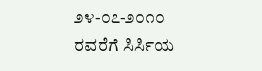೨೪-೦೭-೨೦೧೦ ರವರೆಗೆ ಸಿರ್ಸಿಯ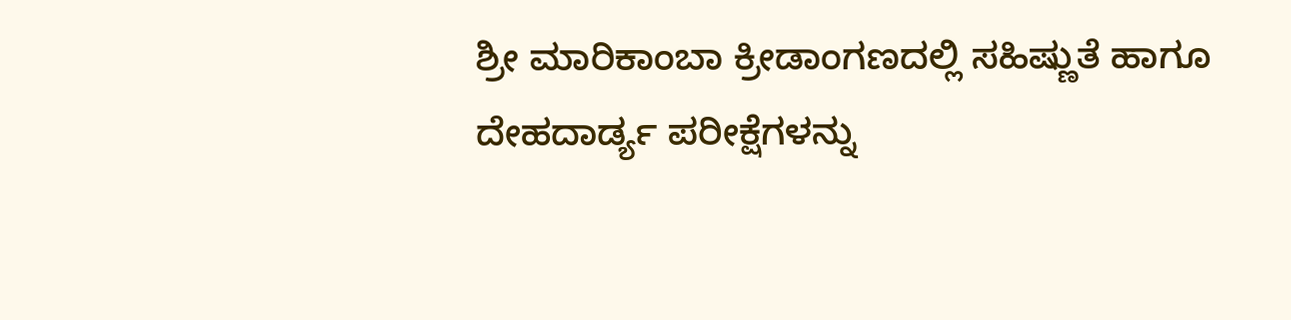ಶ್ರೀ ಮಾರಿಕಾಂಬಾ ಕ್ರೀಡಾಂಗಣದಲ್ಲಿ ಸಹಿಷ್ಣುತೆ ಹಾಗೂ ದೇಹದಾರ್ಡ್ಯ ಪರೀಕ್ಷೆಗಳನ್ನು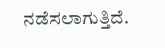ನಡೆಸಲಾಗುತ್ತಿದೆ.